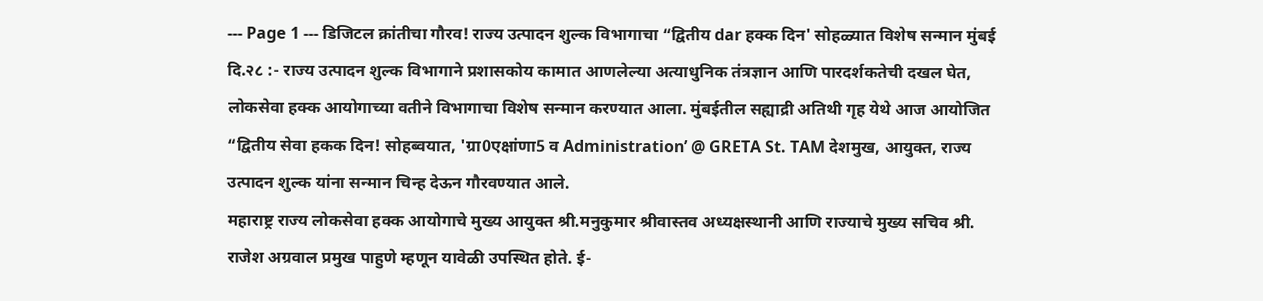--- Page 1 --- डिजिटल क्रांतीचा गौरव! राज्य उत्पादन शुल्क विभागाचा “द्वितीय dar हक्क दिन' सोहळ्यात विशेष सन्मान मुंबई दि.२८ :- राज्य उत्पादन शुल्क विभागाने प्रशासकोय कामात आणलेल्या अत्याधुनिक तंत्रज्ञान आणि पारदर्शकतेची दखल घेत, लोकसेवा हक्क आयोगाच्या वतीने विभागाचा विशेष सन्मान करण्यात आला. मुंबईतील सह्याद्री अतिथी गृह येथे आज आयोजित “द्वितीय सेवा हकक दिन! सोहब्वयात, 'ग्रा0एक्षांणा5 व Administration’ @ GRETA St. TAM देशमुख, आयुक्त, राज्य उत्पादन शुल्क यांना सन्मान चिन्ह देऊन गौरवण्यात आले.
महाराष्ट्र राज्य लोकसेवा हक्क आयोगाचे मुख्य आयुक्त श्री.मनुकुमार श्रीवास्तव अध्यक्षस्थानी आणि राज्याचे मुख्य सचिव श्री. राजेश अग्रवाल प्रमुख पाहुणे म्हणून यावेळी उपस्थित होते. ई-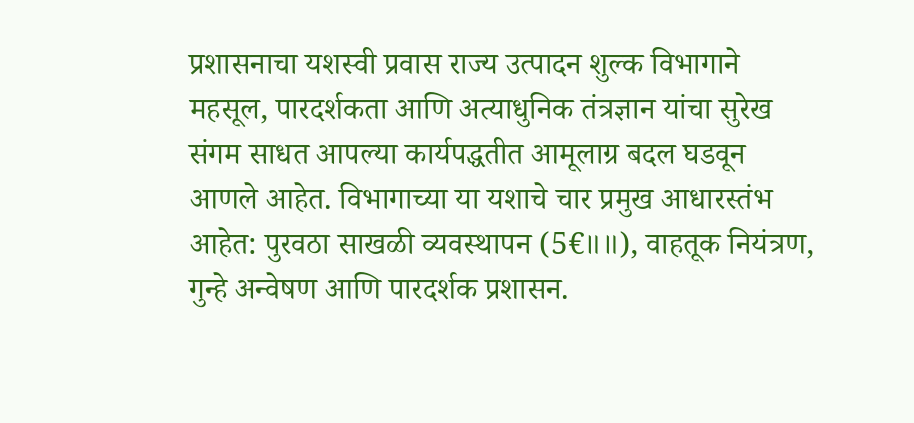प्रशासनाचा यशस्वी प्रवास राज्य उत्पादन शुल्क विभागाने महसूल, पारदर्शकता आणि अत्याधुनिक तंत्रज्ञान यांचा सुरेख संगम साधत आपल्या कार्यपद्धतीत आमूलाग्र बदल घडवून आणले आहेत. विभागाच्या या यशाचे चार प्रमुख आधारस्तंभ आहेत: पुरवठा साखळी व्यवस्थापन (5€॥॥), वाहतूक नियंत्रण, गुन्हे अन्वेषण आणि पारदर्शक प्रशासन.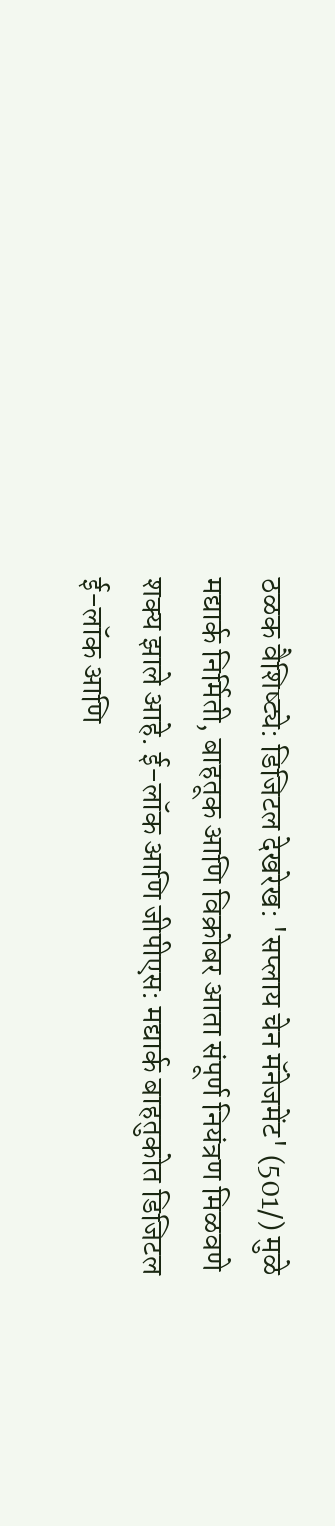ठळक वैशिष्ट्ये: डिजिटल देखरेख: 'सप्लाय चेन मॅनेजमेंट' (501/) मुळे मद्यार्क निर्मिती, बाहतूक आणि विक्रोबर आता संपूर्ण नियंत्रण मिळवणे शक्य झाले आहे. ई-लॉक आणि जीपीएस: मद्यार्क बाहतुकोत डिजिटल ई-लॉक आणि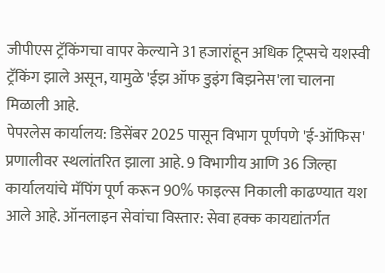जीपीएस ट्रॅकिंगचा वापर केल्याने 31 हजारांहून अधिक ट्रिप्सचे यशस्वी ट्रॅकिंग झाले असून, यामुळे 'ईझ ऑफ डुइंग बिझनेस'ला चालना मिळाली आहे.
पेपरलेस कार्यालय: डिसेंबर 2025 पासून विभाग पूर्णपणे 'ई-ऑफिस' प्रणालीवर स्थलांतरित झाला आहे. 9 विभागीय आणि 36 जिल्हा कार्यालयांचे मॅपिंग पूर्ण करून 90% फाइल्स निकाली काढण्यात यश आले आहे. ऑनलाइन सेवांचा विस्तार: सेवा हक्क कायद्यांतर्गत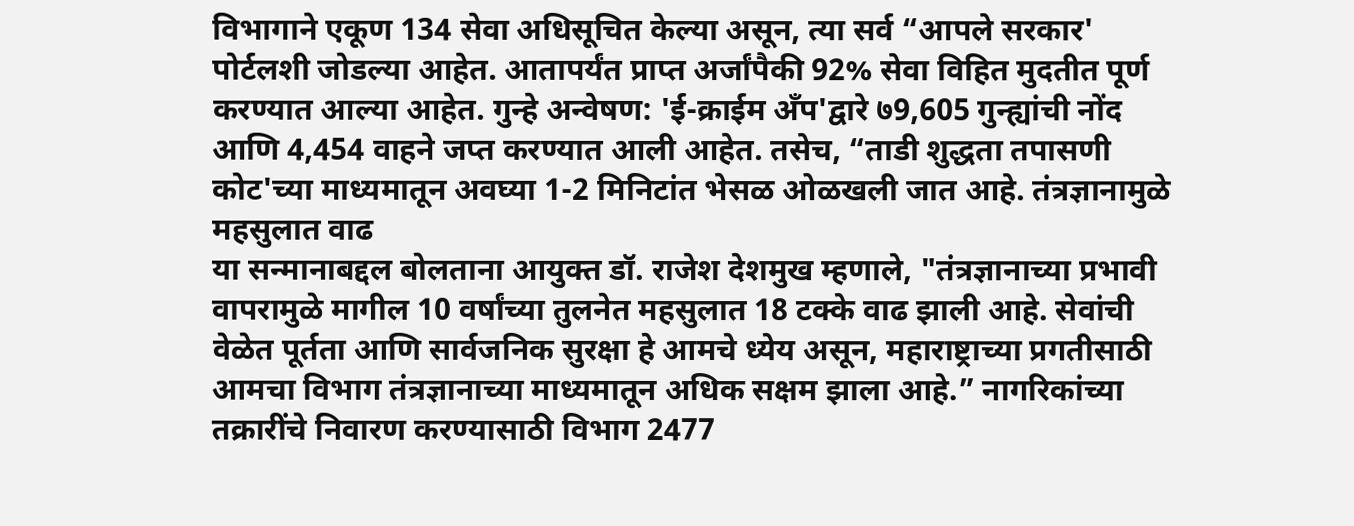विभागाने एकूण 134 सेवा अधिसूचित केल्या असून, त्या सर्व “आपले सरकार' पोर्टलशी जोडल्या आहेत. आतापर्यंत प्राप्त अर्जांपैकी 92% सेवा विहित मुदतीत पूर्ण करण्यात आल्या आहेत. गुन्हे अन्वेषण: 'ई-क्राईम अँप'द्वारे ७9,605 गुन्ह्यांची नोंद आणि 4,454 वाहने जप्त करण्यात आली आहेत. तसेच, “ताडी शुद्धता तपासणी कोट'च्या माध्यमातून अवघ्या 1-2 मिनिटांत भेसळ ओळखली जात आहे. तंत्रज्ञानामुळे महसुलात वाढ
या सन्मानाबद्दल बोलताना आयुक्त डॉ. राजेश देशमुख म्हणाले, "तंत्रज्ञानाच्या प्रभावी वापरामुळे मागील 10 वर्षांच्या तुलनेत महसुलात 18 टक्के वाढ झाली आहे. सेवांची वेळेत पूर्तता आणि सार्वजनिक सुरक्षा हे आमचे ध्येय असून, महाराष्ट्राच्या प्रगतीसाठी आमचा विभाग तंत्रज्ञानाच्या माध्यमातून अधिक सक्षम झाला आहे.” नागरिकांच्या तक्रारींचे निवारण करण्यासाठी विभाग 2477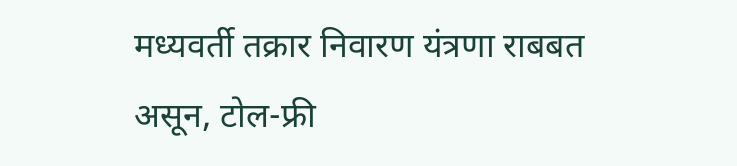मध्यवर्ती तक्रार निवारण यंत्रणा राबबत असून, टोल-फ्री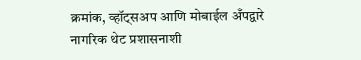क्रमांक, व्हॉट्सअप आणि मोबाईल अँपद्वारे नागरिक थेट प्रशासनाशी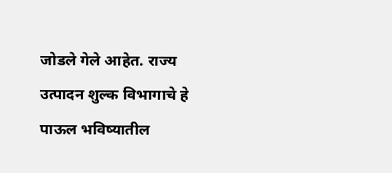जोडले गेले आहेत. राज्य उत्पादन शुल्क विभागाचे हे पाऊल भविष्यातील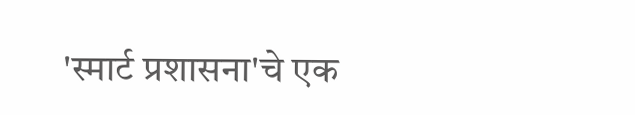'स्मार्ट प्रशासना'चे एक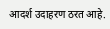आदर्श उदाहरण ठरत आहे.